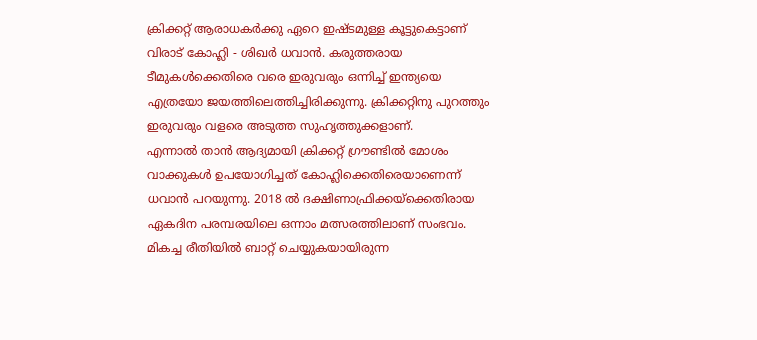ക്രിക്കറ്റ് ആരാധകർക്കു ഏറെ ഇഷ്ടമുള്ള കൂട്ടുകെട്ടാണ് വിരാട് കോഹ്ലി - ശിഖർ ധവാൻ. കരുത്തരായ ടീമുകൾക്കെതിരെ വരെ ഇരുവരും ഒന്നിച്ച് ഇന്ത്യയെ എത്രയോ ജയത്തിലെത്തിച്ചിരിക്കുന്നു. ക്രിക്കറ്റിനു പുറത്തും ഇരുവരും വളരെ അടുത്ത സുഹൃത്തുക്കളാണ്.
എന്നാൽ താൻ ആദ്യമായി ക്രിക്കറ്റ് ഗ്രൗണ്ടിൽ മോശം വാക്കുകൾ ഉപയോഗിച്ചത് കോഹ്ലിക്കെതിരെയാണെന്ന് ധവാൻ പറയുന്നു. 2018 ൽ ദക്ഷിണാഫ്രിക്കയ്ക്കെതിരായ ഏകദിന പരമ്പരയിലെ ഒന്നാം മത്സരത്തിലാണ് സംഭവം. മികച്ച രീതിയിൽ ബാറ്റ് ചെയ്യുകയായിരുന്ന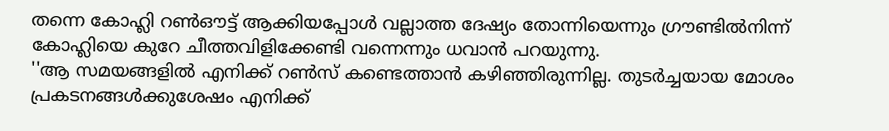തന്നെ കോഹ്ലി റൺഔട്ട് ആക്കിയപ്പോൾ വല്ലാത്ത ദേഷ്യം തോന്നിയെന്നും ഗ്രൗണ്ടിൽനിന്ന് കോഹ്ലിയെ കുറേ ചീത്തവിളിക്കേണ്ടി വന്നെന്നും ധവാൻ പറയുന്നു.
''ആ സമയങ്ങളിൽ എനിക്ക് റൺസ് കണ്ടെത്താൻ കഴിഞ്ഞിരുന്നില്ല. തുടർച്ചയായ മോശം പ്രകടനങ്ങൾക്കുശേഷം എനിക്ക്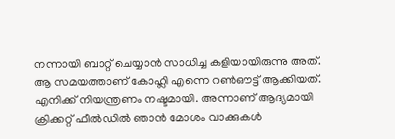നന്നായി ബാറ്റ് ചെയ്യാൻ സാധിച്ച കളിയായിരുന്നു അത്. ആ സമയത്താണ് കോഹ്ലി എന്നെ റൺഔട്ട് ആക്കിയത്. എനിക്ക് നിയന്ത്രണം നഷ്ടമായി. അന്നാണ് ആദ്യമായി ക്രിക്കറ്റ് ഫീൽഡിൽ ഞാൻ മോശം വാക്കുകൾ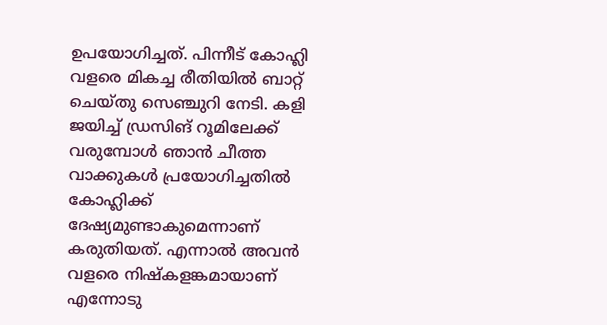ഉപയോഗിച്ചത്. പിന്നീട് കോഹ്ലി വളരെ മികച്ച രീതിയിൽ ബാറ്റ് ചെയ്തു സെഞ്ചുറി നേടി. കളി ജയിച്ച് ഡ്രസിങ് റൂമിലേക്ക് വരുമ്പോൾ ഞാൻ ചീത്ത വാക്കുകൾ പ്രയോഗിച്ചതിൽ കോഹ്ലിക്ക് ദേഷ്യമുണ്ടാകുമെന്നാണ് കരുതിയത്. എന്നാൽ അവൻ വളരെ നിഷ്കളങ്കമായാണ് എന്നോടു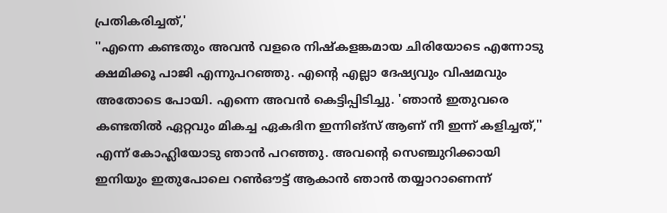പ്രതികരിച്ചത്,'
''എന്നെ കണ്ടതും അവൻ വളരെ നിഷ്കളങ്കമായ ചിരിയോടെ എന്നോടു ക്ഷമിക്കൂ പാജി എന്നുപറഞ്ഞു. എന്റെ എല്ലാ ദേഷ്യവും വിഷമവും അതോടെ പോയി. എന്നെ അവൻ കെട്ടിപ്പിടിച്ചു. 'ഞാൻ ഇതുവരെ കണ്ടതിൽ ഏറ്റവും മികച്ച ഏകദിന ഇന്നിങ്സ് ആണ് നീ ഇന്ന് കളിച്ചത്,'' എന്ന് കോഹ്ലിയോടു ഞാൻ പറഞ്ഞു. അവന്റെ സെഞ്ചുറിക്കായി ഇനിയും ഇതുപോലെ റൺഔട്ട് ആകാൻ ഞാൻ തയ്യാറാണെന്ന്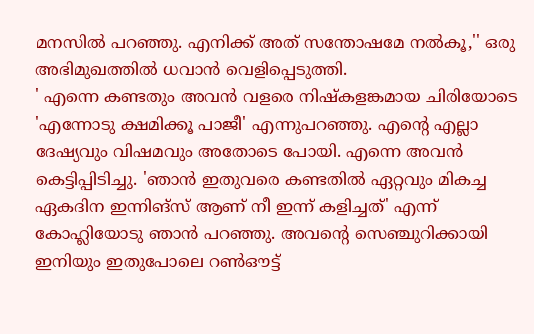മനസിൽ പറഞ്ഞു. എനിക്ക് അത് സന്തോഷമേ നൽകൂ,'' ഒരു അഭിമുഖത്തിൽ ധവാൻ വെളിപ്പെടുത്തി.
' എന്നെ കണ്ടതും അവൻ വളരെ നിഷ്കളങ്കമായ ചിരിയോടെ 'എന്നോടു ക്ഷമിക്കൂ പാജീ' എന്നുപറഞ്ഞു. എന്റെ എല്ലാ ദേഷ്യവും വിഷമവും അതോടെ പോയി. എന്നെ അവൻ കെട്ടിപ്പിടിച്ചു. 'ഞാൻ ഇതുവരെ കണ്ടതിൽ ഏറ്റവും മികച്ച ഏകദിന ഇന്നിങ്സ് ആണ് നീ ഇന്ന് കളിച്ചത്' എന്ന് കോഹ്ലിയോടു ഞാൻ പറഞ്ഞു. അവന്റെ സെഞ്ചുറിക്കായി ഇനിയും ഇതുപോലെ റൺഔട്ട്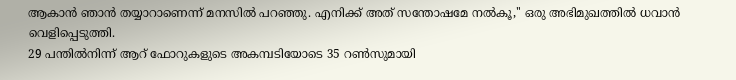ആകാൻ ഞാൻ തയ്യാറാണെന്ന് മനസിൽ പറഞ്ഞു. എനിക്ക് അത് സന്തോഷമേ നൽകൂ,'' ഒരു അഭിമുഖത്തിൽ ധവാൻ വെളിപ്പെടുത്തി.
29 പന്തിൽനിന്ന് ആറ് ഫോറുകളുടെ അകമ്പടിയോടെ 35 റൺസുമായി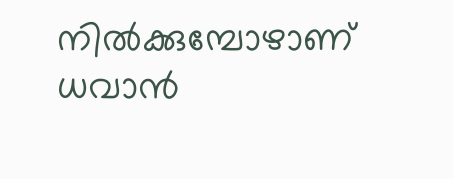നിൽക്കുമ്പോഴാണ് ധവാൻ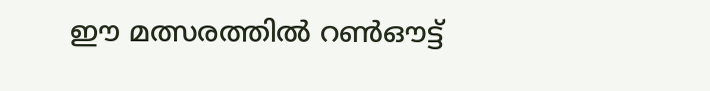ഈ മത്സരത്തിൽ റൺഔട്ട്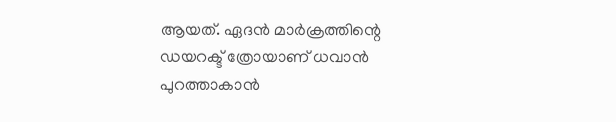ആയത്. ഏദൻ മാർക്രത്തിന്റെ ഡയറക്ട് ത്രോയാണ് ധവാൻ പുറത്താകാൻ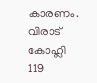കാരണം. വിരാട് കോഹ്ലി 119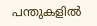പന്തുകളിൽ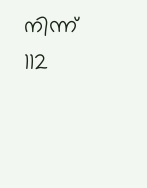നിന്ന് 112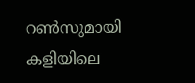റൺസുമായി കളിയിലെ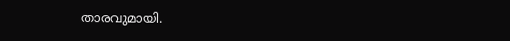താരവുമായി.